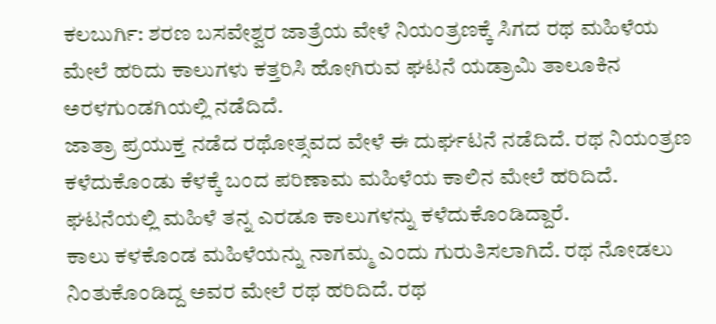ಕಲಬುರ್ಗಿ: ಶರಣ ಬಸವೇಶ್ವರ ಜಾತ್ರೆಯ ವೇಳೆ ನಿಯಂತ್ರಣಕ್ಕೆ ಸಿಗದ ರಥ ಮಹಿಳೆಯ ಮೇಲೆ ಹರಿದು ಕಾಲುಗಳು ಕತ್ತರಿಸಿ ಹೋಗಿರುವ ಘಟನೆ ಯಡ್ರಾಮಿ ತಾಲೂಕಿನ ಅರಳಗುಂಡಗಿಯಲ್ಲಿ ನಡೆದಿದೆ.
ಜಾತ್ರಾ ಪ್ರಯುಕ್ತ ನಡೆದ ರಥೋತ್ಸವದ ವೇಳೆ ಈ ದುರ್ಘಟನೆ ನಡೆದಿದೆ. ರಥ ನಿಯಂತ್ರಣ ಕಳೆದುಕೊಂಡು ಕೆಳಕ್ಕೆ ಬಂದ ಪರಿಣಾಮ ಮಹಿಳೆಯ ಕಾಲಿನ ಮೇಲೆ ಹರಿದಿದೆ. ಘಟನೆಯಲ್ಲಿ ಮಹಿಳೆ ತನ್ನ ಎರಡೂ ಕಾಲುಗಳನ್ನು ಕಳೆದುಕೊಂಡಿದ್ದಾರೆ.
ಕಾಲು ಕಳಕೊಂಡ ಮಹಿಳೆಯನ್ನು ನಾಗಮ್ಮ ಎಂದು ಗುರುತಿಸಲಾಗಿದೆ. ರಥ ನೋಡಲು ನಿಂತುಕೊಂಡಿದ್ದ ಅವರ ಮೇಲೆ ರಥ ಹರಿದಿದೆ. ರಥ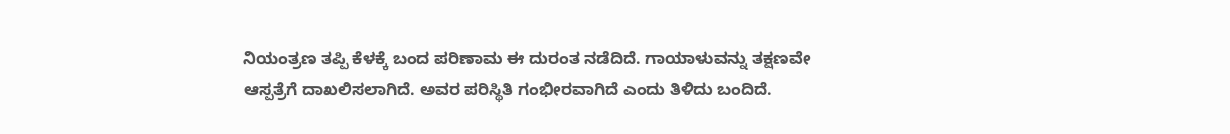ನಿಯಂತ್ರಣ ತಪ್ಪಿ ಕೆಳಕ್ಕೆ ಬಂದ ಪರಿಣಾಮ ಈ ದುರಂತ ನಡೆದಿದೆ. ಗಾಯಾಳುವನ್ನು ತಕ್ಷಣವೇ ಆಸ್ಪತ್ರೆಗೆ ದಾಖಲಿಸಲಾಗಿದೆ. ಅವರ ಪರಿಸ್ಥಿತಿ ಗಂಭೀರವಾಗಿದೆ ಎಂದು ತಿಳಿದು ಬಂದಿದೆ.